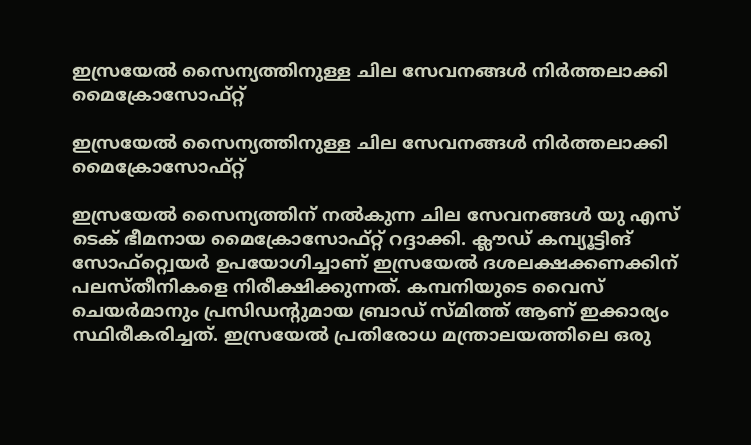ഇസ്രയേല്‍ സൈന്യത്തിനുള്ള ചില സേവനങ്ങള്‍ നിര്‍ത്തലാക്കി മൈക്രോസോഫ്റ്റ്

ഇസ്രയേല്‍ സൈന്യത്തിനുള്ള ചില സേവനങ്ങള്‍ നിര്‍ത്തലാക്കി മൈക്രോസോഫ്റ്റ്

ഇസ്രയേല്‍ സൈന്യത്തിന് നല്‍കുന്ന ചില സേവനങ്ങള്‍ യു എസ് ടെക് ഭീമനായ മൈക്രോസോഫ്റ്റ് റദ്ദാക്കി. ക്ലൗഡ് കമ്പ്യൂട്ടിങ് സോഫ്റ്റ്വെയര്‍ ഉപയോഗിച്ചാണ് ഇസ്രയേല്‍ ദശലക്ഷക്കണക്കിന് പലസ്തീനികളെ നിരീക്ഷിക്കുന്നത്. കമ്പനിയുടെ വൈസ് ചെയര്‍മാനും പ്രസിഡന്റുമായ ബ്രാഡ് സ്മിത്ത് ആണ് ഇക്കാര്യം സ്ഥിരീകരിച്ചത്. ഇസ്രയേല്‍ പ്രതിരോധ മന്ത്രാലയത്തിലെ ഒരു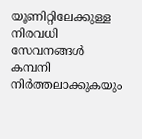യൂണിറ്റിലേക്കുള്ള നിരവധി സേവനങ്ങള്‍ കമ്പനി നിര്‍ത്തലാക്കുകയും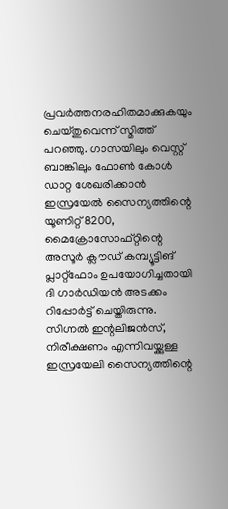പ്രവര്‍ത്തനരഹിതമാക്കുകയും ചെയ്തുവെന്ന് സ്മിത്ത് പറഞ്ഞു. ഗാസയിലും വെസ്റ്റ് ബാങ്കിലും ഫോണ്‍ കോള്‍ ഡാറ്റ ശേഖരിക്കാന്‍ ഇസ്രയേല്‍ സൈന്യത്തിന്റെ യൂണിറ്റ് 8200, മൈക്രോസോഫ്റ്റിന്റെ അസൂര്‍ ക്ലൗഡ് കമ്പ്യൂട്ടിങ് പ്ലാറ്റ്ഫോം ഉപയോഗിച്ചതായി ദി ഗാര്‍ഡിയന്‍ അടക്കം റിപ്പോര്‍ട്ട് ചെയ്തിരുന്നു. സിഗ്നല്‍ ഇന്റലിജന്‍സ്, നിരീക്ഷണം എന്നിവയ്ക്കുള്ള ഇസ്രയേലി സൈന്യത്തിന്റെ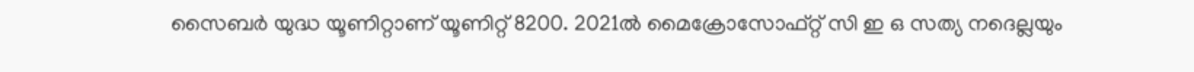സൈബര്‍ യുദ്ധ യൂണിറ്റാണ് യൂണിറ്റ് 8200. 2021ല്‍ മൈക്രോസോഫ്റ്റ് സി ഇ ഒ സത്യ നദെല്ലയും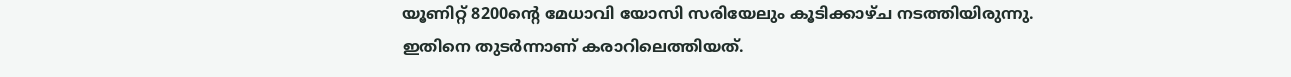യൂണിറ്റ് 8200ന്റെ മേധാവി യോസി സരിയേലും കൂടിക്കാഴ്ച നടത്തിയിരുന്നു. ഇതിനെ തുടര്‍ന്നാണ് കരാറിലെത്തിയത്.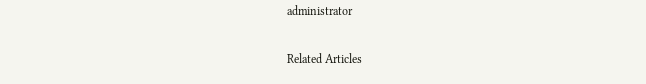administrator

Related Articles